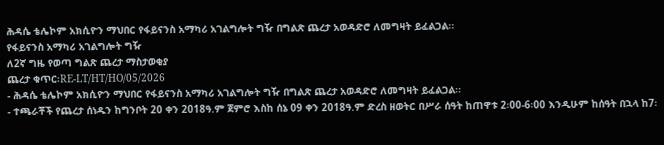ሕዳሴ ቴሌኮም አክሲዮን ማህበር የፋይናንስ አማካሪ አገልግሎት ግዥ በግልጽ ጨረታ አወዳድሮ ለመግዛት ይፈልጋል፡፡
የፋይናንስ አማካሪ አገልግሎት ግዥ
ለ2ኛ ግዜ የወጣ ግልጽ ጨረታ ማስታወቂያ
ጨረታ ቁጥር፡RE-LT/HT/HO/05/2026
- ሕዳሴ ቴሌኮም አክሲዮን ማህበር የፋይናንስ አማካሪ አገልግሎት ግዥ በግልጽ ጨረታ አወዳድሮ ለመግዛት ይፈልጋል፡፡
- ተጫራቾች የጨረታ ሰነዱን ከግንቦት 20 ቀን 2018ዓ.ም ጀምሮ እስከ ሰኔ 09 ቀን 2018ዓ.ም ድረስ ዘወትር በሥራ ሰዓት ከጠዋቱ 2፡00-6፡00 እንዲሁም ከሰዓት በኋላ ከ7፡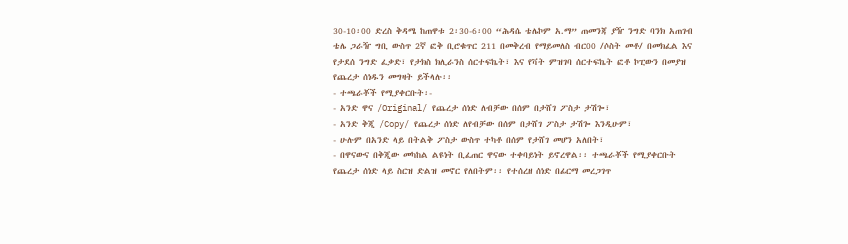30-10፡00 ድረስ ቅዳሜ ከጠዋቱ 2፡30-6፡00 “ሕዳሴ ቴሌኮም አ.ማ” ጠመንጃ ያዥ ንግድ ባንክ አጠገብ ቴሌ ጋራዥ ግቢ ውስጥ 2ኛ ፎቅ ቢሮቁጥር 211 በመቅረብ የማይመለስ ብር00 /ሶስት መቶ/ በመክፈል እና የታደሰ ንግድ ፈቃድ፣ የታክስ ክሊራንስ ሰርተፍኬት፣ እና የቫት ምዝገባ ሰርተፍኬት ፎቶ ኮፒውን በመያዝ የጨረታ ሰነዱን መግዛት ይችላሉ፡፡
- ተጫራቾች የሚያቀርቡት፡-
- አንድ ዋና /Original/ የጨረታ ሰነድ ለብቻው በሰም በታሸገ ፖስታ ታሽጐ፣
- አንድ ቅጂ /Copy/ የጨረታ ሰነድ ለየብቻው በሰም በታሸገ ፖስታ ታሽጐ እንዲሁም፣
- ሁሉም በአንድ ላይ በትልቅ ፖስታ ውስጥ ተካቶ በሰም የታሸገ መሆን አለበት፣
- በዋናውና በቅጂው መካከል ልዩነት ቢፈጠር ዋናው ተቀባይነት ይኖረዋል፡፡ ተጫራቾች የሚያቀርቡት የጨረታ ሰነድ ላይ ስርዝ ድልዝ መኖር የለበትም፡፡ የተሰረዘ ሰነድ በፊርማ መረጋገጥ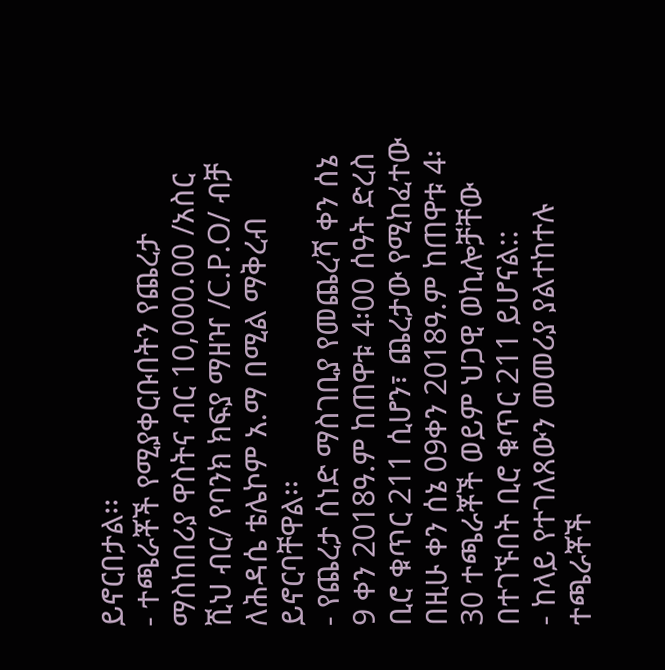ይኖርበታል፡፡
- ተጫራቾች የሚያቀርቡበትን የጨረታ ማስከበሪያ ዋስትና ብር 10,000.00 /አስር ሺህ ብር/ የባንክ ክፍያ ማዘዣ /C.P.O/ ብቻ ለሕዳሴ ቴሌኮም አ.ማ በሚል ማቅረብ ይኖርባቸዋል፡፡
- የጨረታ ሰነድ ማስገቢያ የመጨረሻ ቀን ሰኔ 9 ቀን 2018ዓ.ም ከጠዋቱ 4፡00 ሰዓት ድረስ ቢሮ ቁጥር 211 ሲሆን፣ ጨረታው የሚከፈተው በዚሁ ቀን ሰኔ 09ቀን 2018ዓ.ም ከጠዋቱ 4፡30 ተጫራቾች ወይም ህጋዊ ወኪሎቻቸው በተገኙበት ቢሮ ቁጥር 211 ይሆናል::
- ከላይ የተገለጸውን መመሪያ ያልተከተሉ ተጫራቾች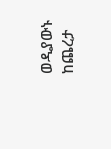ወዲያውኑ ከጨረታ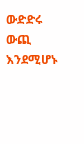ውድድሩ ውጪ እንደሚሆኑ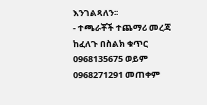እንገልጻለን፡፡
- ተጫራቾች ተጨማሪ መረጃ ከፈለጉ በስልክ ቁጥር 0968135675 ወይም 0968271291 መጠቀም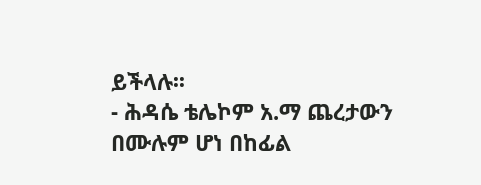ይችላሉ፡፡
- ሕዳሴ ቴሌኮም አ.ማ ጨረታውን በሙሉም ሆነ በከፊል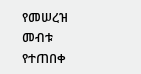የመሠረዝ መብቱ የተጠበቀ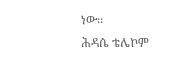ነው፡፡
ሕዳሴ ቴሌኮም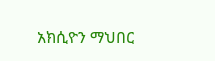አክሲዮን ማህበር